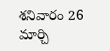శనివారం 26 మార్చి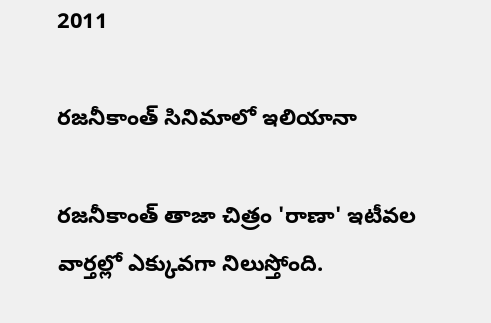2011

రజనీకాంత్‌ సినిమాలో ఇలియానా

రజనీకాంత్‌ తాజా చిత్రం 'రాణా' ఇటీవల వార్తల్లో ఎక్కువగా నిలుస్తోంది.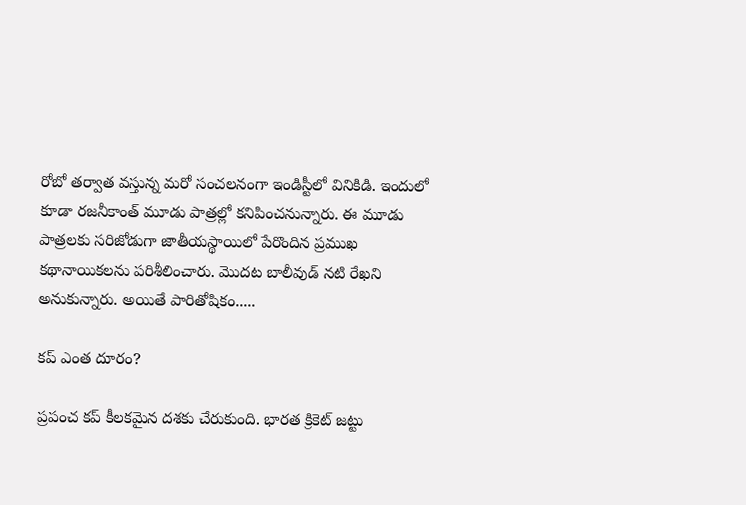రోబో తర్వాత వస్తున్న మరో సంచలనంగా ఇండిస్టీలో వినికిడి. ఇందులో కూడా రజనీకాంత్‌ మూడు పాత్రల్లో కనిపించనున్నారు. ఈ మూడు పాత్రలకు సరిజోడుగా జాతీయస్థాయిలో పేరొందిన ప్రముఖ కథానాయికలను పరిశీలించారు. మొదట బాలీవుడ్‌ నటి రేఖని అనుకున్నారు. అయితే పారితోషికం.....

కప్‌ ఎంత దూరం?

ప్రపంచ కప్‌ కీలకమైన దశకు చేరుకుంది. భారత క్రికెట్‌ జట్టు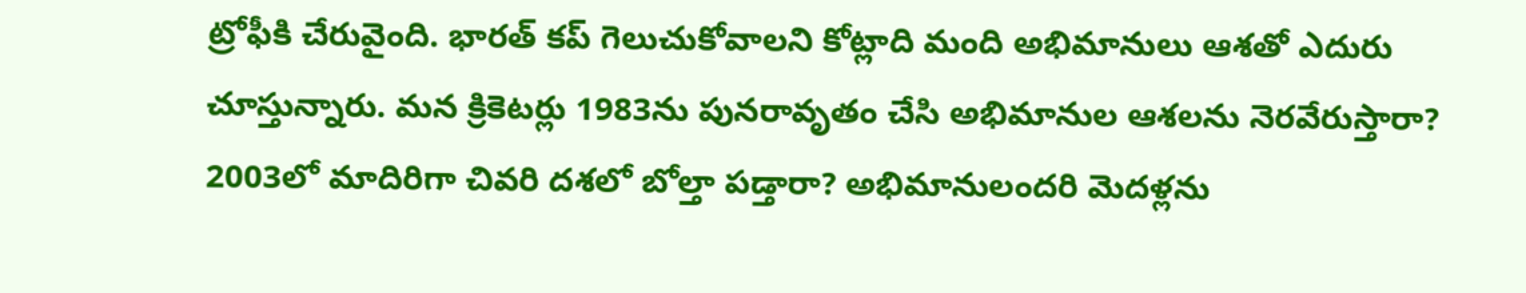ట్రోఫీకి చేరువైంది. భారత్‌ కప్‌ గెలుచుకోవాలని కోట్లాది మంది అభిమానులు ఆశతో ఎదురు చూస్తున్నారు. మన క్రికెటర్లు 1983ను పునరావృతం చేసి అభిమానుల ఆశలను నెరవేరుస్తారా? 2003లో మాదిరిగా చివరి దశలో బోల్తా పడ్తారా? అభిమానులందరి మెదళ్లను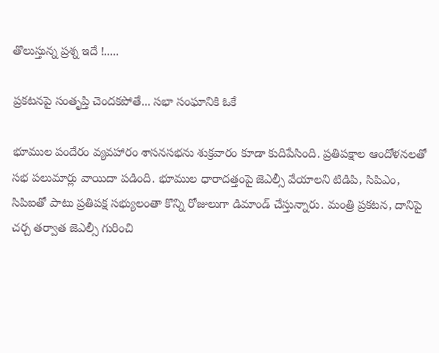తొలుస్తున్న ప్రశ్న ఇదే !.....

ప్రకటనపై సంతృప్తి చెందకపోతే... సభా సంఘానికి ఓకే

భూముల పందేరం వ్యవహారం శాసనసభను శుక్రవారం కూడా కుదిపేసింది. ప్రతిపక్షాల ఆందోళనలతో సభ పలుమార్లు వాయిదా పడింది. భూముల ధారాదత్తంపై జెఎల్సీ వేయాలని టిడిపి, సిపిఎం, సిపిఐతో పాటు ప్రతిపక్ష సభ్యులంతా కొన్ని రోజులుగా డిమాండ్‌ చేస్తున్నారు. మంత్రి ప్రకటన, దానిపై చర్చ తర్వాత జెఎల్సీ గురించి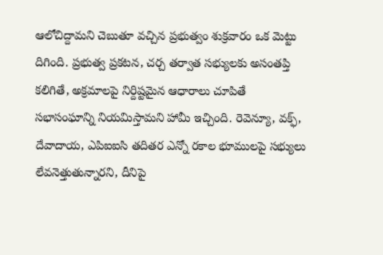ఆలోచిద్దామని చెబుతూ వచ్చిన ప్రభుత్వం శుక్రవారం ఒక మెట్టు దిగింది. ప్రభుత్వ ప్రకటన, చర్చ తర్వాత సభ్యులకు అసంతప్తి కలిగితే, అక్రమాలపై నిర్దిష్టమైన ఆధారాలు చూపితే సభాసంఘాన్ని నియమిస్తామని హామీ ఇచ్చింది. రెవెన్యూ, వక్ఫ్‌, దేవాదాయ, ఎపిఐఐసి తదితర ఎన్నో రకాల భూములపై సభ్యులు లేవనెత్తుతున్నారని, దీనిపై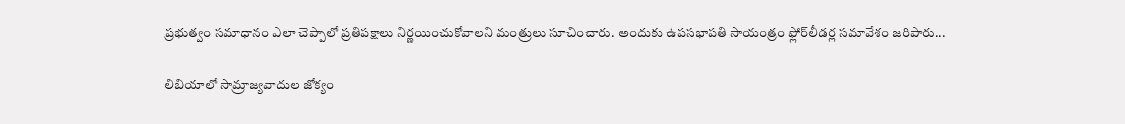ప్రభుత్వం సమాధానం ఎలా చెప్పాలో ప్రతిపక్షాలు నిర్ణయించుకోవాలని మంత్రులు సూచించారు. అందుకు ఉపసభాపతి సాయంత్రం ఫ్లోర్‌లీడర్ల సమావేశం జరిపారు...

లిబియాలో సామ్రాజ్యవాదుల జోక్యం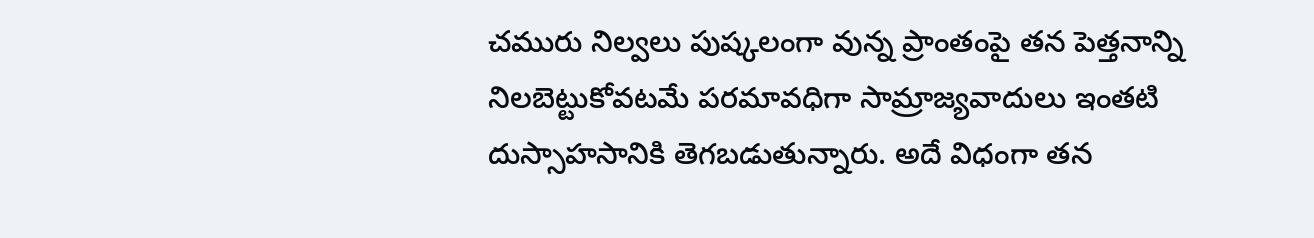చమురు నిల్వలు పుష్కలంగా వున్న ప్రాంతంపై తన పెత్తనాన్ని నిలబెట్టుకోవటమే పరమావధిగా సామ్రాజ్యవాదులు ఇంతటి దుస్సాహసానికి తెగబడుతున్నారు. అదే విధంగా తన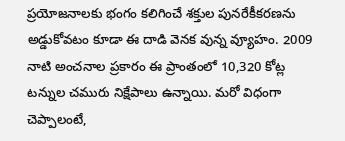ప్రయోజనాలకు భంగం కలిగించే శక్తుల పునరేకీకరణను అడ్డుకోవటం కూడా ఈ దాడి వెనక వున్న వ్యూహం. 2009 నాటి అంచనాల ప్రకారం ఈ ప్రాంతంలో 10,320 కోట్ల టన్నుల చమురు నిక్షేపాలు ఉన్నాయి. మరో విధంగా చెప్పాలంటే,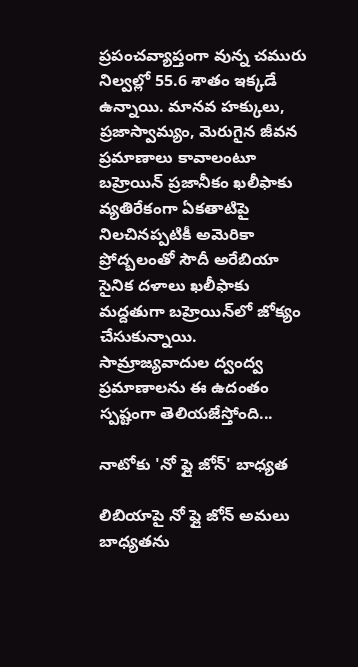ప్రపంచవ్యాప్తంగా వున్న చమురు నిల్వల్లో 55.6 శాతం ఇక్కడే ఉన్నాయి. మానవ హక్కులు, ప్రజాస్వామ్యం, మెరుగైన జీవన ప్రమాణాలు కావాలంటూ బహ్రెయిన్‌ ప్రజానీకం ఖలీఫాకు వ్యతిరేకంగా ఏకతాటిపై నిలచినప్పటికీ అమెరికా ప్రోద్బలంతో సౌదీ అరేబియా సైనిక దళాలు ఖలీఫాకు మద్దతుగా బహ్రెయిన్‌లో జోక్యం చేసుకున్నాయి. సామ్రాజ్యవాదుల ద్వంద్వ ప్రమాణాలను ఈ ఉదంతం స్పష్టంగా తెలియజేస్తోంది...

నాటోకు 'నో ఫ్లై జోన్‌' బాధ్యత

లిబియాపై నో ఫ్లై జోన్‌ అమలు బాధ్యతను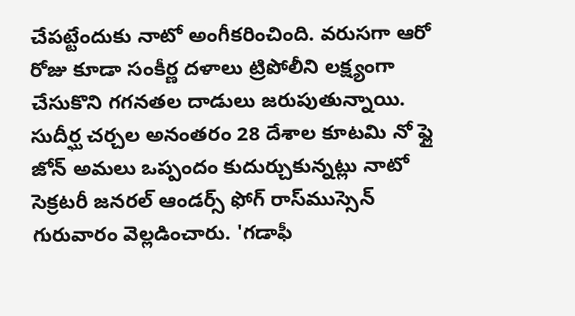చేపట్టేందుకు నాటో అంగీకరించింది. వరుసగా ఆరో రోజు కూడా సంకీర్ణ దళాలు ట్రిపోలీని లక్ష్యంగా చేసుకొని గగనతల దాడులు జరుపుతున్నాయి. సుదీర్ఘ చర్చల అనంతరం 28 దేశాల కూటమి నో ఫ్లై జోన్‌ అమలు ఒప్పందం కుదుర్చుకున్నట్లు నాటో సెక్రటరీ జనరల్‌ ఆండర్స్‌ ఫోగ్‌ రాస్‌ముస్సెన్‌ గురువారం వెల్లడించారు. 'గడాఫీ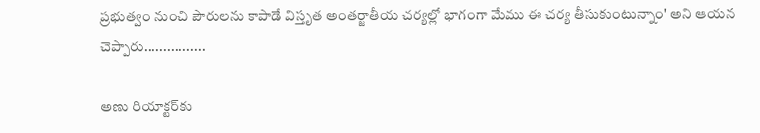ప్రభుత్వం నుంచి పౌరులను కాపాడే విస్తృత అంతర్జాతీయ చర్యల్లో భాగంగా మేము ఈ చర్య తీసుకుంటున్నాం' అని ఆయన చెప్పారు................

అణు రియాక్టర్‌కు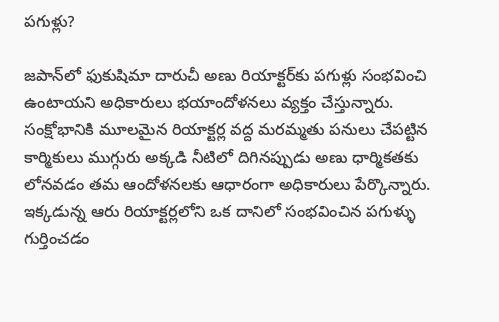పగుళ్లు?

జపాన్‌లో ఫుకుషిమా దారుచీ అణు రియాక్టర్‌కు పగుళ్లు సంభవించి ఉంటాయని అధికారులు భయాందోళనలు వ్యక్తం చేస్తున్నారు. సంక్షోభానికి మూలమైన రియాక్టర్ల వద్ద మరమ్మతు పనులు చేపట్టిన కార్మికులు ముగ్గురు అక్కడి నీటిలో దిగినప్పుడు అణు ధార్మికతకు లోనవడం తమ ఆందోళనలకు ఆధారంగా అధికారులు పేర్కొన్నారు. ఇక్కడున్న ఆరు రియాక్టర్లలోని ఒక దానిలో సంభవించిన పగుళ్ళు గుర్తించడం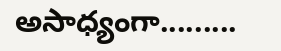అసాధ్యంగా.........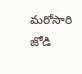మరోసారి జోడి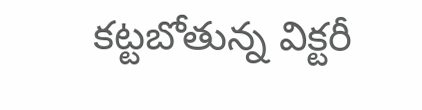కట్టబోతున్న విక్టరీ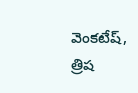వెంకటేష్, త్రిష